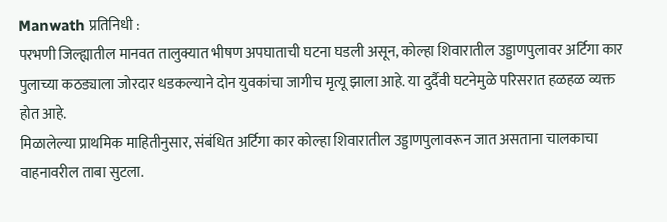Manwath प्रतिनिधी :
परभणी जिल्ह्यातील मानवत तालुक्यात भीषण अपघाताची घटना घडली असून, कोल्हा शिवारातील उड्डाणपुलावर अर्टिगा कार पुलाच्या कठड्याला जोरदार धडकल्याने दोन युवकांचा जागीच मृत्यू झाला आहे. या दुर्दैवी घटनेमुळे परिसरात हळहळ व्यक्त होत आहे.
मिळालेल्या प्राथमिक माहितीनुसार, संबंधित अर्टिगा कार कोल्हा शिवारातील उड्डाणपुलावरून जात असताना चालकाचा वाहनावरील ताबा सुटला.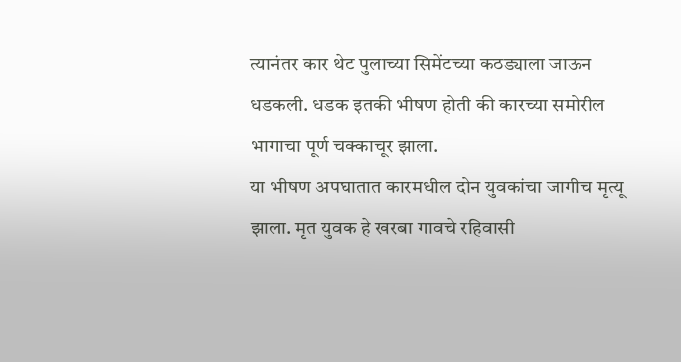त्यानंतर कार थेट पुलाच्या सिमेंटच्या कठड्याला जाऊन धडकली. धडक इतकी भीषण होती की कारच्या समोरील भागाचा पूर्ण चक्काचूर झाला.
या भीषण अपघातात कारमधील दोन युवकांचा जागीच मृत्यू झाला. मृत युवक हे खरबा गावचे रहिवासी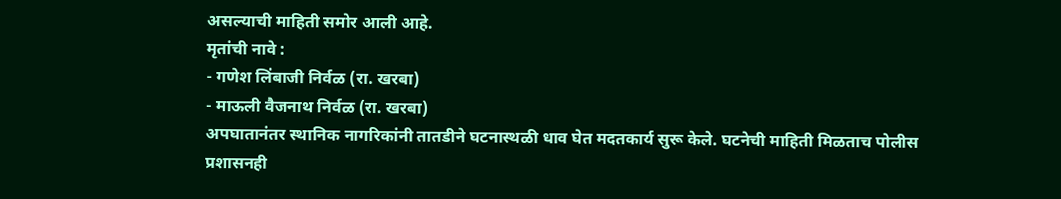असल्याची माहिती समोर आली आहे.
मृतांची नावे :
- गणेश लिंबाजी निर्वळ (रा. खरबा)
- माऊली वैजनाथ निर्वळ (रा. खरबा)
अपघातानंतर स्थानिक नागरिकांनी तातडीने घटनास्थळी धाव घेत मदतकार्य सुरू केले. घटनेची माहिती मिळताच पोलीस प्रशासनही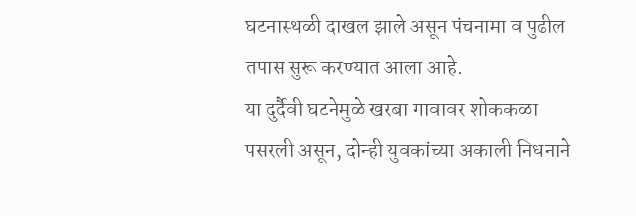घटनास्थळी दाखल झाले असून पंचनामा व पुढील तपास सुरू करण्यात आला आहे.
या दुर्दैवी घटनेमुळे खरबा गावावर शोककळा पसरली असून, दोन्ही युवकांच्या अकाली निधनाने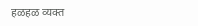हळहळ व्यक्त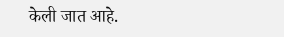केली जात आहे.